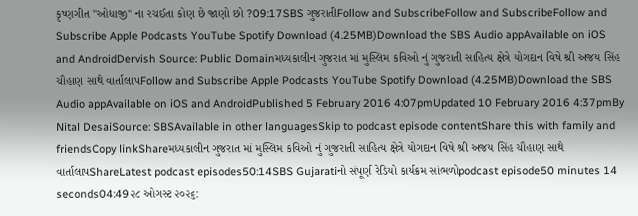કૃષ્ણગીત "ઓધાજી" ના રચઈતા કોણ છે જાણો છો ?09:17SBS ગુજરાતીFollow and SubscribeFollow and SubscribeFollow and Subscribe Apple Podcasts YouTube Spotify Download (4.25MB)Download the SBS Audio appAvailable on iOS and AndroidDervish Source: Public Domainમધ્યકાલીન ગુજરાત માં મુસ્લિમ કવિઓ નું ગુજરાતી સાહિત્ય ક્ષેત્રે યોગદાન વિષે શ્રી અજય સિંહ ચૌહાણ સાથે વાર્તાલાપFollow and Subscribe Apple Podcasts YouTube Spotify Download (4.25MB)Download the SBS Audio appAvailable on iOS and AndroidPublished 5 February 2016 4:07pmUpdated 10 February 2016 4:37pmBy Nital DesaiSource: SBSAvailable in other languagesSkip to podcast episode contentShare this with family and friendsCopy linkShareમધ્યકાલીન ગુજરાત માં મુસ્લિમ કવિઓ નું ગુજરાતી સાહિત્ય ક્ષેત્રે યોગદાન વિષે શ્રી અજય સિંહ ચૌહાણ સાથે વાર્તાલાપShareLatest podcast episodes50:14SBS Gujaratiનો સંપૂર્ણ રેડિયો કાર્યક્રમ સાંભળોpodcast episode50 minutes 14 seconds04:49૨૮ ઓગસ્ટ ૨૦૨૬: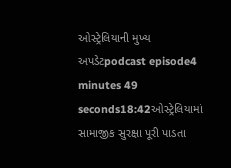ઓસ્ટ્રેલિયાની મુખ્ય અપડેટpodcast episode4 minutes 49 seconds18:42ઓસ્ટ્રેલિયામાં સામાજીક સુરક્ષા પૂરી પાડતા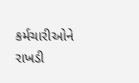કર્મચારીઓને રાખડી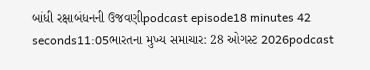બાંધી રક્ષાબંધનની ઉજવણીpodcast episode18 minutes 42 seconds11:05ભારતના મુખ્ય સમાચાર: 28 ઓગસ્ટ 2026podcast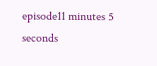episode11 minutes 5 seconds